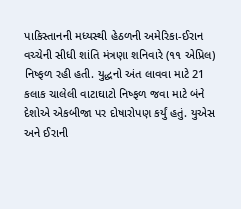પાકિસ્તાનની મધ્યસ્થી હેઠળની અમેરિકા-ઈરાન વચ્ચેની સીધી શાંતિ મંત્રણા શનિવારે (૧૧ એપ્રિલ) નિષ્ફળ રહી હતી. યુદ્ધનો અંત લાવવા માટે 21 કલાક ચાલેલી વાટાઘાટો નિષ્ફળ જવા માટે બંને દેશોએ એકબીજા પર દોષારોપણ કર્યું હતું. યુએસ અને ઈરાની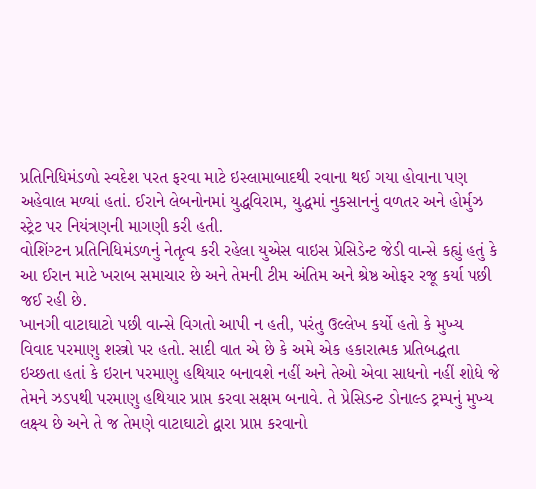પ્રતિનિધિમંડળો સ્વદેશ પરત ફરવા માટે ઇસ્લામાબાદથી રવાના થઈ ગયા હોવાના પણ અહેવાલ મળ્યાં હતાં. ઈરાને લેબનોનમાં યુદ્ધવિરામ, યુદ્ધમાં નુકસાનનું વળતર અને હોર્મુઝ સ્ટ્રેટ પર નિયંત્રણની માગણી કરી હતી.
વોશિંગ્ટન પ્રતિનિધિમંડળનું નેતૃત્વ કરી રહેલા યુએસ વાઇસ પ્રેસિડેન્ટ જેડી વાન્સે કહ્યું હતું કે આ ઈરાન માટે ખરાબ સમાચાર છે અને તેમની ટીમ અંતિમ અને શ્રેષ્ઠ ઓફર રજૂ કર્યા પછી જઈ રહી છે.
ખાનગી વાટાઘાટો પછી વાન્સે વિગતો આપી ન હતી, પરંતુ ઉલ્લેખ કર્યો હતો કે મુખ્ય વિવાદ પરમાણુ શસ્ત્રો પર હતો. સાદી વાત એ છે કે અમે એક હકારાત્મક પ્રતિબદ્ધતા ઇચ્છતા હતાં કે ઇરાન પરમાણુ હથિયાર બનાવશે નહીં અને તેઓ એવા સાધનો નહીં શોધે જે તેમને ઝડપથી પરમાણુ હથિયાર પ્રાપ્ત કરવા સક્ષમ બનાવે. તે પ્રેસિડન્ટ ડોનાલ્ડ ટ્રમ્પનું મુખ્ય લક્ષ્ય છે અને તે જ તેમણે વાટાઘાટો દ્વારા પ્રાપ્ત કરવાનો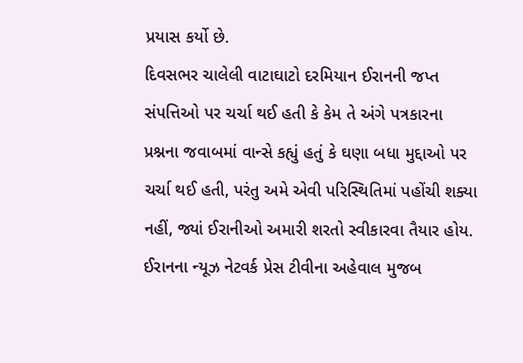પ્રયાસ કર્યો છે.
દિવસભર ચાલેલી વાટાઘાટો દરમિયાન ઈરાનની જપ્ત સંપત્તિઓ પર ચર્ચા થઈ હતી કે કેમ તે અંગે પત્રકારના પ્રશ્નના જવાબમાં વાન્સે કહ્યું હતું કે ઘણા બધા મુદ્દાઓ પર ચર્ચા થઈ હતી, પરંતુ અમે એવી પરિસ્થિતિમાં પહોંચી શક્યા નહીં, જ્યાં ઈરાનીઓ અમારી શરતો સ્વીકારવા તૈયાર હોય. ઈરાનના ન્યૂઝ નેટવર્ક પ્રેસ ટીવીના અહેવાલ મુજબ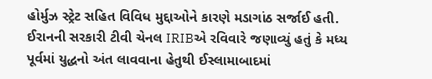હોર્મુઝ સ્ટ્રેટ સહિત વિવિધ મુદ્દાઓને કારણે મડાગાંઠ સર્જાઈ હતી.
ઈરાનની સરકારી ટીવી ચેનલ IRIBએ રવિવારે જણાવ્યું હતું કે મધ્ય પૂર્વમાં યુદ્ધનો અંત લાવવાના હેતુથી ઈસ્લામાબાદમાં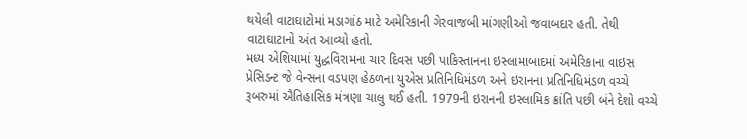થયેલી વાટાઘાટોમાં મડાગાંઠ માટે અમેરિકાની ગેરવાજબી માંગણીઓ જવાબદાર હતી. તેથી વાટાઘાટાનો અંત આવ્યો હતો.
મધ્ય એશિયામાં યુદ્ધવિરામના ચાર દિવસ પછી પાકિસ્તાનના ઇસ્લામાબાદમાં અમેરિકાના વાઇસ પ્રેસિડન્ટ જે વેન્સના વડપણ હેઠળના યુએસ પ્રતિનિધિમંડળ અને ઇરાનના પ્રતિનિધિમંડળ વચ્ચે રૂબરુમાં ઐતિહાસિક મંત્રણા ચાલુ થઈ હતી. 1979ની ઇરાનની ઇસ્લામિક ક્રાંતિ પછી બંને દેશો વચ્ચે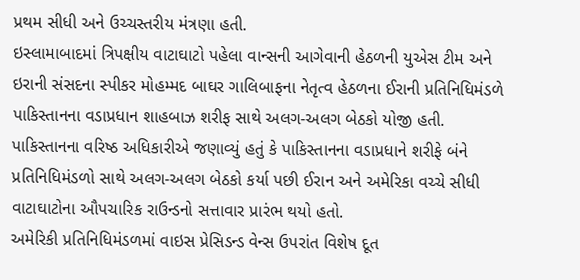પ્રથમ સીધી અને ઉચ્ચસ્તરીય મંત્રણા હતી.
ઇસ્લામાબાદમાં ત્રિપક્ષીય વાટાઘાટો પહેલા વાન્સની આગેવાની હેઠળની યુએસ ટીમ અને ઇરાની સંસદના સ્પીકર મોહમ્મદ બાઘર ગાલિબાફના નેતૃત્વ હેઠળના ઈરાની પ્રતિનિધિમંડળે પાકિસ્તાનના વડાપ્રધાન શાહબાઝ શરીફ સાથે અલગ-અલગ બેઠકો યોજી હતી. પાકિસ્તાનના વરિષ્ઠ અધિકારીએ જણાવ્યું હતું કે પાકિસ્તાનના વડાપ્રધાને શરીફે બંને પ્રતિનિધિમંડળો સાથે અલગ-અલગ બેઠકો કર્યા પછી ઈરાન અને અમેરિકા વચ્ચે સીધી વાટાઘાટોના ઔપચારિક રાઉન્ડનો સત્તાવાર પ્રારંભ થયો હતો.
અમેરિકી પ્રતિનિધિમંડળમાં વાઇસ પ્રેસિડન્ડ વેન્સ ઉપરાંત વિશેષ દૂત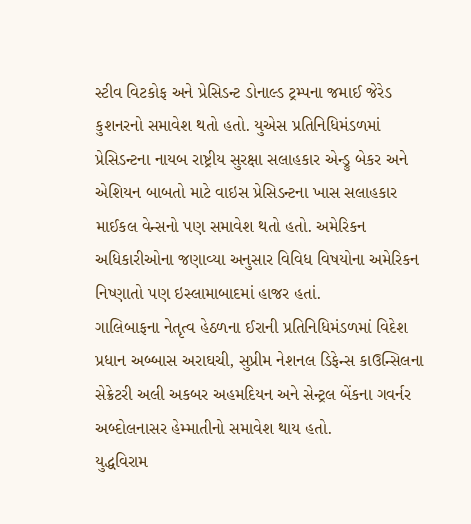સ્ટીવ વિટકોફ અને પ્રેસિડન્ટ ડોનાલ્ડ ટ્રમ્પના જમાઈ જેરેડ કુશનરનો સમાવેશ થતો હતો. યુએસ પ્રતિનિધિમંડળમાં પ્રેસિડન્ટના નાયબ રાષ્ટ્રીય સુરક્ષા સલાહકાર એન્ડ્રુ બેકર અને એશિયન બાબતો માટે વાઇસ પ્રેસિડન્ટના ખાસ સલાહકાર માઈકલ વેન્સનો પણ સમાવેશ થતો હતો. અમેરિકન અધિકારીઓના જણાવ્યા અનુસાર વિવિધ વિષયોના અમેરિકન નિષ્ણાતો પણ ઇસ્લામાબાદમાં હાજર હતાં.
ગાલિબાફના નેતૃત્વ હેઠળના ઈરાની પ્રતિનિધિમંડળમાં વિદેશ પ્રધાન અબ્બાસ અરાઘચી, સુપ્રીમ નેશનલ ડિફેન્સ કાઉન્સિલના સેક્રેટરી અલી અકબર અહમદિયન અને સેન્ટ્રલ બેંકના ગવર્નર અબ્દોલનાસર હેમ્માતીનો સમાવેશ થાય હતો.
યુદ્ધવિરામ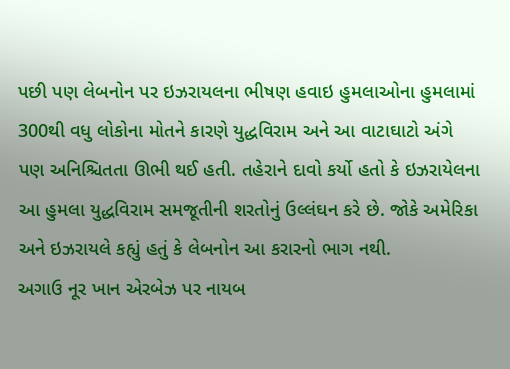પછી પણ લેબનોન પર ઇઝરાયલના ભીષણ હવાઇ હુમલાઓના હુમલામાં 300થી વધુ લોકોના મોતને કારણે યુદ્ધવિરામ અને આ વાટાઘાટો અંગે પણ અનિશ્ચિતતા ઊભી થઈ હતી. તહેરાને દાવો કર્યો હતો કે ઇઝરાયેલના આ હુમલા યુદ્ધવિરામ સમજૂતીની શરતોનું ઉલ્લંઘન કરે છે. જોકે અમેરિકા અને ઇઝરાયલે કહ્યું હતું કે લેબનોન આ કરારનો ભાગ નથી.
અગાઉ નૂર ખાન એરબેઝ પર નાયબ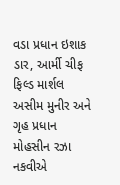વડા પ્રધાન ઇશાક ડાર, આર્મી ચીફ ફિલ્ડ માર્શલ અસીમ મુનીર અને ગૃહ પ્રધાન મોહસીન રઝા નકવીએ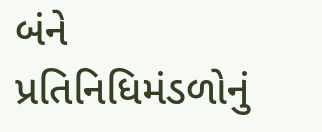બંને પ્રતિનિધિમંડળોનું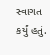સ્વાગત કર્યું હતું.